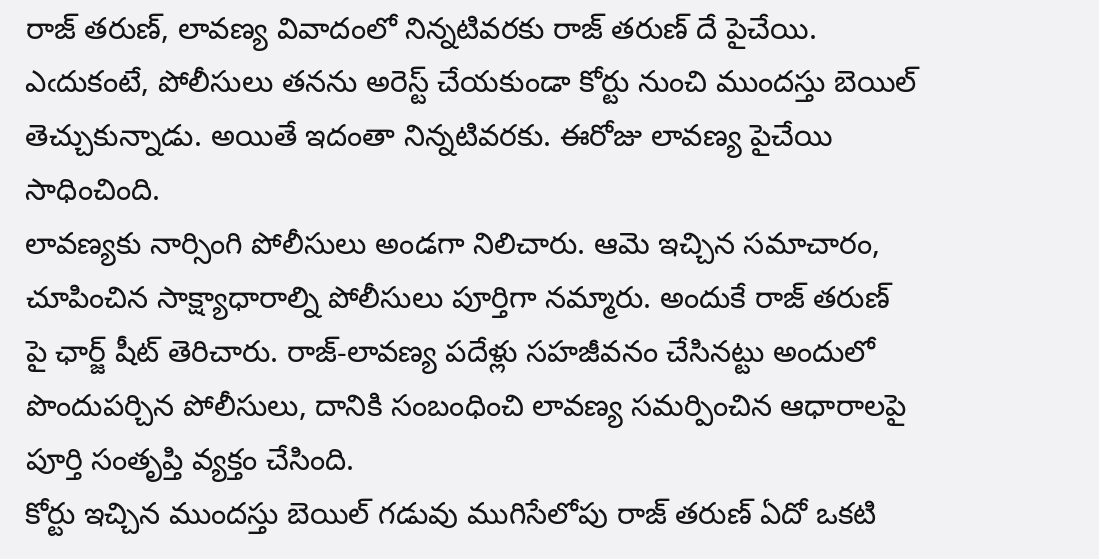రాజ్ తరుణ్, లావణ్య వివాదంలో నిన్నటివరకు రాజ్ తరుణ్ దే పైచేయి. ఎఁదుకంటే, పోలీసులు తనను అరెస్ట్ చేయకుండా కోర్టు నుంచి ముందస్తు బెయిల్ తెచ్చుకున్నాడు. అయితే ఇదంతా నిన్నటివరకు. ఈరోజు లావణ్య పైచేయి సాధించింది.
లావణ్యకు నార్సింగి పోలీసులు అండగా నిలిచారు. ఆమె ఇచ్చిన సమాచారం, చూపించిన సాక్ష్యాధారాల్ని పోలీసులు పూర్తిగా నమ్మారు. అందుకే రాజ్ తరుణ్ పై ఛార్జ్ షీట్ తెరిచారు. రాజ్-లావణ్య పదేళ్లు సహజీవనం చేసినట్టు అందులో పొందుపర్చిన పోలీసులు, దానికి సంబంధించి లావణ్య సమర్పించిన ఆధారాలపై పూర్తి సంతృప్తి వ్యక్తం చేసింది.
కోర్టు ఇచ్చిన ముందస్తు బెయిల్ గడువు ముగిసేలోపు రాజ్ తరుణ్ ఏదో ఒకటి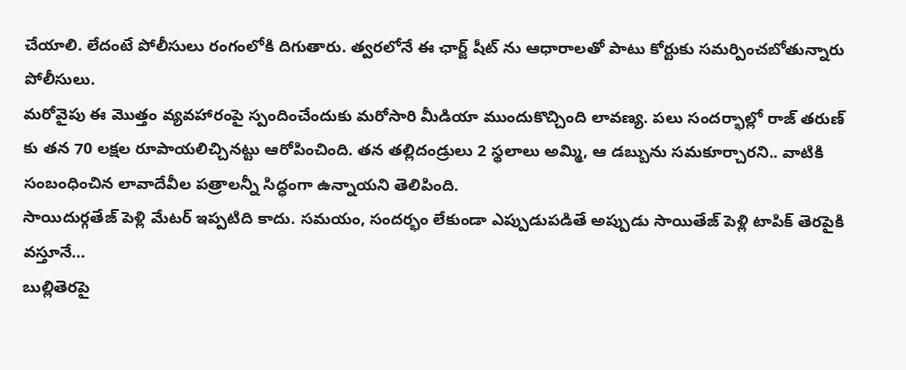చేయాలి. లేదంటే పోలీసులు రంగంలోకి దిగుతారు. త్వరలోనే ఈ ఛార్జ్ షీట్ ను ఆధారాలతో పాటు కోర్టుకు సమర్పించబోతున్నారు పోలీసులు.
మరోవైపు ఈ మొత్తం వ్యవహారంపై స్పందించేందుకు మరోసారి మీడియా ముందుకొచ్చింది లావణ్య. పలు సందర్భాల్లో రాజ్ తరుణ్ కు తన 70 లక్షల రూపాయలిచ్చినట్టు ఆరోపించింది. తన తల్లిదండ్రులు 2 స్థలాలు అమ్మి, ఆ డబ్బును సమకూర్చారని.. వాటికి సంబంధించిన లావాదేవీల పత్రాలన్నీ సిద్ధంగా ఉన్నాయని తెలిపింది.
సాయిదుర్గతేజ్ పెళ్లి మేటర్ ఇప్పటిది కాదు. సమయం, సందర్భం లేకుండా ఎప్పుడుపడితే అప్పుడు సాయితేజ్ పెళ్లి టాపిక్ తెరపైకి వస్తూనే…
బుల్లితెరపై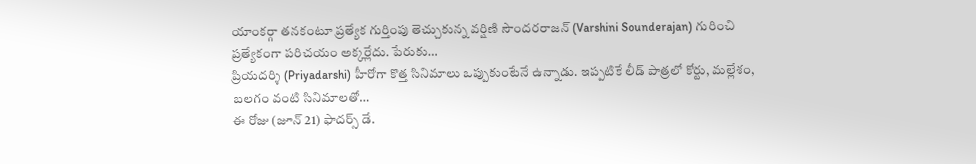యాంకర్గా తనకంటూ ప్రత్యేక గుర్తింపు తెచ్చుకున్న వర్షిణి సౌందరరాజన్ (Varshini Sounderajan) గురించి ప్రత్యేకంగా పరిచయం అక్కర్లేదు. పేరుకు…
ప్రియదర్శి (Priyadarshi) హీరోగా కొత్త సినిమాలు ఒప్పుకుంటేనే ఉన్నాడు. ఇప్పటికే లీడ్ పాత్రలో కోర్టు, మల్లేశం, బలగం వంటి సినిమాలతో…
ఈ రోజు (జూన్ 21) ఫాదర్స్ డే.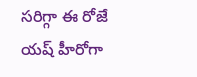సరిగ్గా ఈ రోజే యష్ హీరోగా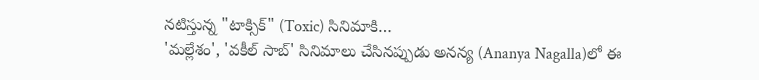నటిస్తున్న "టాక్సిక్" (Toxic) సినిమాకి…
'మల్లేశం', 'వకీల్ సాబ్' సినిమాలు చేసినప్పుడు అనన్య (Ananya Nagalla)లో ఈ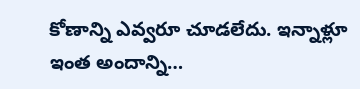కోణాన్ని ఎవ్వరూ చూడలేదు. ఇన్నాళ్లూ ఇంత అందాన్ని…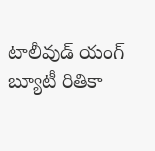టాలీవుడ్ యంగ్ బ్యూటీ రితికా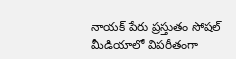నాయక్ పేరు ప్రస్తుతం సోషల్ మీడియాలో విపరీతంగా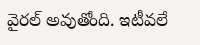వైరల్ అవుతోంది. ఇటీవలే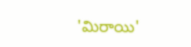'మిరాయి'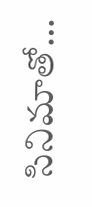సినిమాతో…